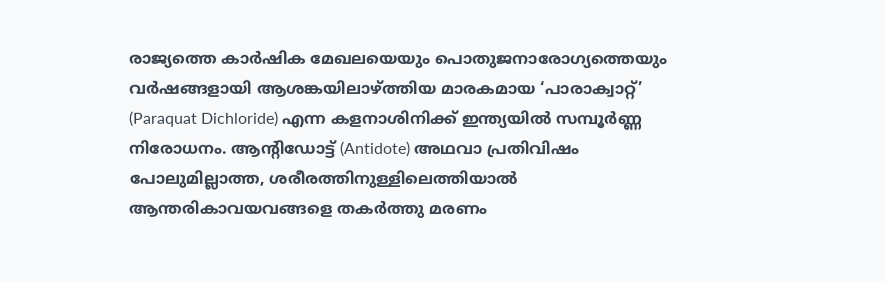രാജ്യത്തെ കാർഷിക മേഖലയെയും പൊതുജനാരോഗ്യത്തെയും വർഷങ്ങളായി ആശങ്കയിലാഴ്ത്തിയ മാരകമായ ‘പാരാക്വാറ്റ്’ (Paraquat Dichloride) എന്ന കളനാശിനിക്ക് ഇന്ത്യയിൽ സമ്പൂർണ്ണ നിരോധനം. ആന്റിഡോട്ട് (Antidote) അഥവാ പ്രതിവിഷം പോലുമില്ലാത്ത, ശരീരത്തിനുള്ളിലെത്തിയാൽ ആന്തരികാവയവങ്ങളെ തകർത്തു മരണം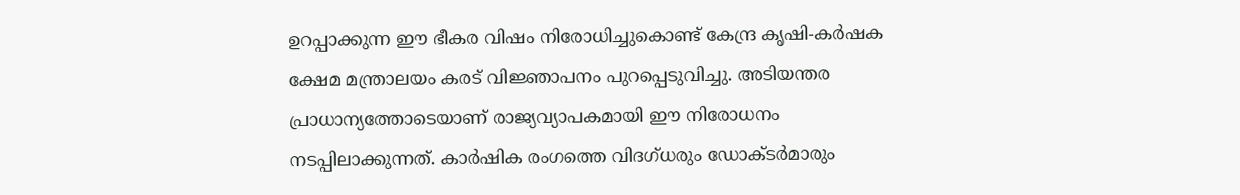ഉറപ്പാക്കുന്ന ഈ ഭീകര വിഷം നിരോധിച്ചുകൊണ്ട് കേന്ദ്ര കൃഷി-കർഷക ക്ഷേമ മന്ത്രാലയം കരട് വിജ്ഞാപനം പുറപ്പെടുവിച്ചു. അടിയന്തര പ്രാധാന്യത്തോടെയാണ് രാജ്യവ്യാപകമായി ഈ നിരോധനം നടപ്പിലാക്കുന്നത്. കാർഷിക രംഗത്തെ വിദഗ്ധരും ഡോക്ടർമാരും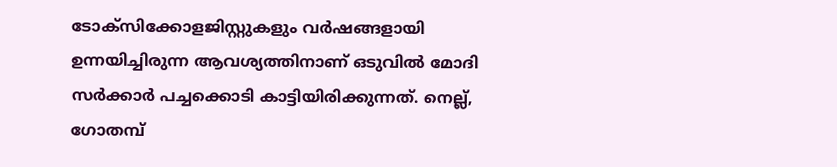ടോക്സിക്കോളജിസ്റ്റുകളും വർഷങ്ങളായി ഉന്നയിച്ചിരുന്ന ആവശ്യത്തിനാണ് ഒടുവിൽ മോദി സർക്കാർ പച്ചക്കൊടി കാട്ടിയിരിക്കുന്നത്. നെല്ല്, ഗോതമ്പ്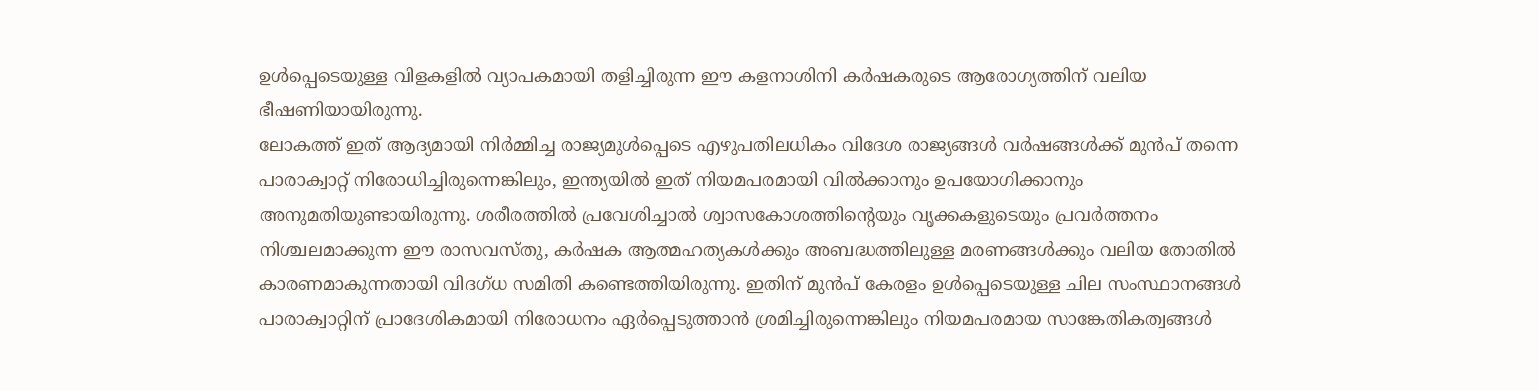ഉൾപ്പെടെയുള്ള വിളകളിൽ വ്യാപകമായി തളിച്ചിരുന്ന ഈ കളനാശിനി കർഷകരുടെ ആരോഗ്യത്തിന് വലിയ ഭീഷണിയായിരുന്നു.
ലോകത്ത് ഇത് ആദ്യമായി നിർമ്മിച്ച രാജ്യമുൾപ്പെടെ എഴുപതിലധികം വിദേശ രാജ്യങ്ങൾ വർഷങ്ങൾക്ക് മുൻപ് തന്നെ പാരാക്വാറ്റ് നിരോധിച്ചിരുന്നെങ്കിലും, ഇന്ത്യയിൽ ഇത് നിയമപരമായി വിൽക്കാനും ഉപയോഗിക്കാനും അനുമതിയുണ്ടായിരുന്നു. ശരീരത്തിൽ പ്രവേശിച്ചാൽ ശ്വാസകോശത്തിന്റെയും വൃക്കകളുടെയും പ്രവർത്തനം നിശ്ചലമാക്കുന്ന ഈ രാസവസ്തു, കർഷക ആത്മഹത്യകൾക്കും അബദ്ധത്തിലുള്ള മരണങ്ങൾക്കും വലിയ തോതിൽ കാരണമാകുന്നതായി വിദഗ്ധ സമിതി കണ്ടെത്തിയിരുന്നു. ഇതിന് മുൻപ് കേരളം ഉൾപ്പെടെയുള്ള ചില സംസ്ഥാനങ്ങൾ പാരാക്വാറ്റിന് പ്രാദേശികമായി നിരോധനം ഏർപ്പെടുത്താൻ ശ്രമിച്ചിരുന്നെങ്കിലും നിയമപരമായ സാങ്കേതികത്വങ്ങൾ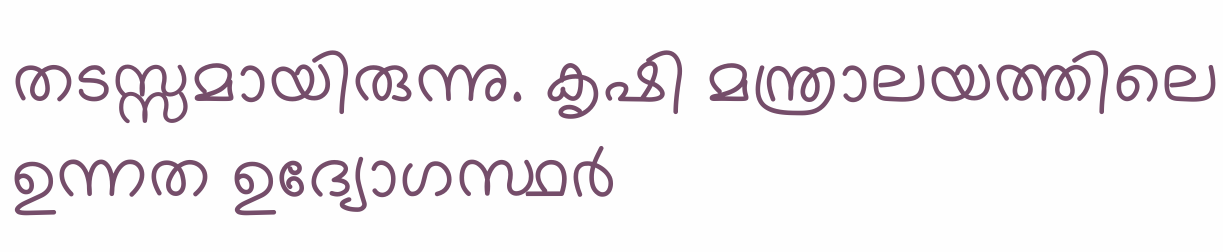തടസ്സമായിരുന്നു. കൃഷി മന്ത്രാലയത്തിലെ ഉന്നത ഉദ്യോഗസ്ഥർ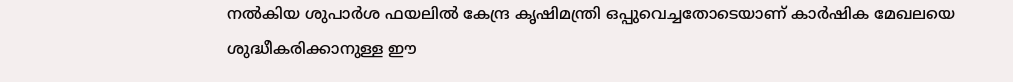നൽകിയ ശുപാർശ ഫയലിൽ കേന്ദ്ര കൃഷിമന്ത്രി ഒപ്പുവെച്ചതോടെയാണ് കാർഷിക മേഖലയെ ശുദ്ധീകരിക്കാനുള്ള ഈ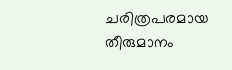ചരിത്രപരമായ തീരുമാനം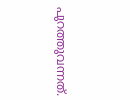പുറത്തുവന്നത്.